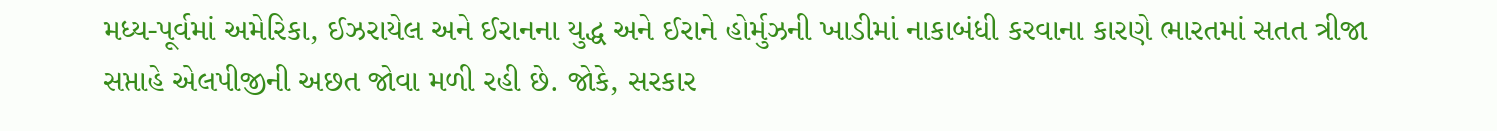મધ્ય-પૂર્વમાં અમેરિકા, ઈઝરાયેલ અને ઈરાનના યુદ્ધ અને ઈરાને હોર્મુઝની ખાડીમાં નાકાબંધી કરવાના કારણે ભારતમાં સતત ત્રીજા સપ્તાહે એલપીજીની અછત જોવા મળી રહી છે. જોકે, સરકાર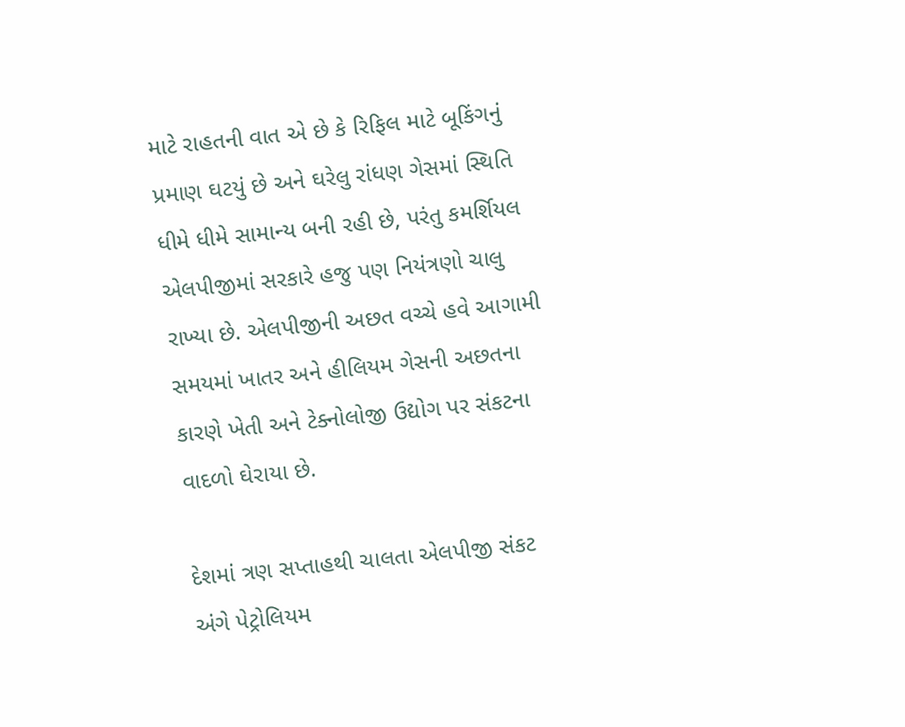માટે રાહતની વાત એ છે કે રિફિલ માટે બૂકિંગનું પ્રમાણ ઘટયું છે અને ઘરેલુ રાંધણ ગેસમાં સ્થિતિ ધીમે ધીમે સામાન્ય બની રહી છે, પરંતુ કમર્શિયલ એલપીજીમાં સરકારે હજુ પણ નિયંત્રણો ચાલુ રાખ્યા છે. એલપીજીની અછત વચ્ચે હવે આગામી સમયમાં ખાતર અને હીલિયમ ગેસની અછતના કારણે ખેતી અને ટેક્નોલોજી ઉદ્યોગ પર સંકટના વાદળો ઘેરાયા છે.

દેશમાં ત્રણ સપ્તાહથી ચાલતા એલપીજી સંકટ અંગે પેટ્રોલિયમ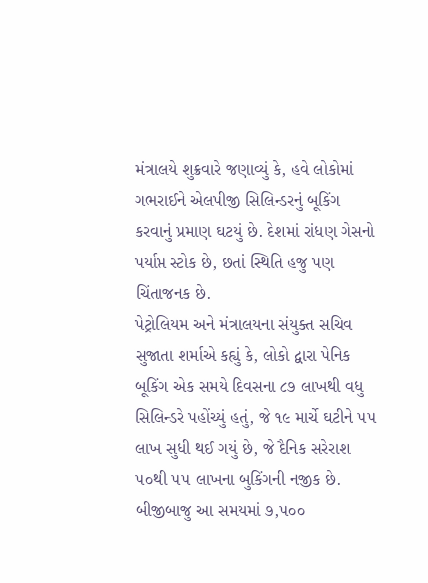મંત્રાલયે શુક્રવારે જણાવ્યું કે, હવે લોકોમાં ગભરાઈને એલપીજી સિલિન્ડરનું બૂકિંગ કરવાનું પ્રમાણ ઘટયું છે. દેશમાં રાંધણ ગેસનો પર્યાપ્ત સ્ટોક છે, છતાં સ્થિતિ હજુ પણ ચિંતાજનક છે.
પેટ્રોલિયમ અને મંત્રાલયના સંયુક્ત સચિવ સુજાતા શર્માએ કહ્યું કે, લોકો દ્વારા પેનિક બૂકિંગ એક સમયે દિવસના ૮૭ લાખથી વધુ સિલિન્ડરે પહોંચ્યું હતું, જે ૧૯ માર્ચે ઘટીને ૫૫ લાખ સુધી થઈ ગયું છે, જે દૈનિક સરેરાશ ૫૦થી ૫૫ લાખના બુકિંગની નજીક છે. બીજીબાજુ આ સમયમાં ૭,૫૦૦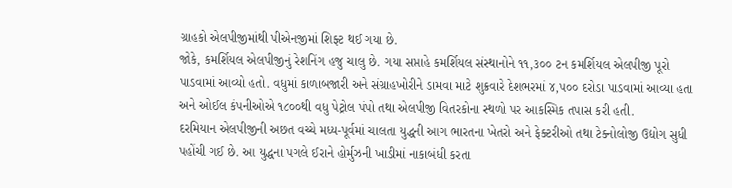ગ્રાહકો એલપીજીમાંથી પીએનજીમાં શિફ્ટ થઈ ગયા છે.
જોકે, કમર્શિયલ એલપીજીનું રેશનિંગ હજુ ચાલુ છે. ગયા સપ્તાહે કમર્શિયલ સંસ્થાનોને ૧૧,૩૦૦ ટન કમર્શિયલ એલપીજી પૂરો પાડવામાં આવ્યો હતો. વધુમાં કાળાબજારી અને સંગ્રાહખોરીને ડામવા માટે શુક્રવારે દેશભરમાં ૪,૫૦૦ દરોડા પાડવામાં આવ્યા હતા અને ઓઈલ કંપનીઓએ ૧૮૦૦થી વધુ પેટ્રોલ પંપો તથા એલપીજી વિતરકોના સ્થળો પર આકસ્મિક તપાસ કરી હતી.
દરમિયાન એલપીજીની અછત વચ્ચે મધ્ય-પૂર્વમાં ચાલતા યુદ્ધની આગ ભારતના ખેતરો અને ફેક્ટરીઓ તથા ટેક્નોલોજી ઉદ્યોગ સુધી પહોંચી ગઈ છે. આ યુદ્ધના પગલે ઈરાને હોર્મુઝની ખાડીમાં નાકાબંધી કરતા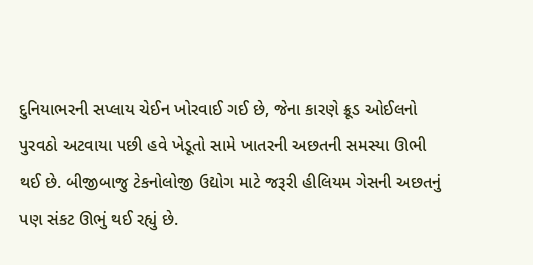દુનિયાભરની સપ્લાય ચેઈન ખોરવાઈ ગઈ છે, જેના કારણે ક્રૂડ ઓઈલનો પુરવઠો અટવાયા પછી હવે ખેડૂતો સામે ખાતરની અછતની સમસ્યા ઊભી થઈ છે. બીજીબાજુ ટેકનોલોજી ઉદ્યોગ માટે જરૂરી હીલિયમ ગેસની અછતનું પણ સંકટ ઊભું થઈ રહ્યું છે.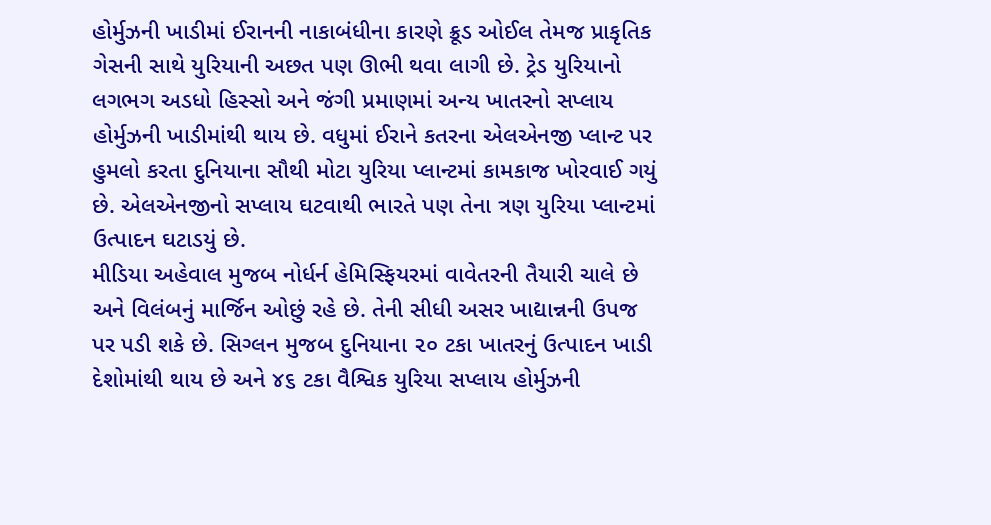હોર્મુઝની ખાડીમાં ઈરાનની નાકાબંધીના કારણે ક્રૂડ ઓઈલ તેમજ પ્રાકૃતિક ગેસની સાથે યુરિયાની અછત પણ ઊભી થવા લાગી છે. ટ્રેડ યુરિયાનો લગભગ અડધો હિસ્સો અને જંગી પ્રમાણમાં અન્ય ખાતરનો સપ્લાય હોર્મુઝની ખાડીમાંથી થાય છે. વધુમાં ઈરાને કતરના એલએનજી પ્લાન્ટ પર હુમલો કરતા દુનિયાના સૌથી મોટા યુરિયા પ્લાન્ટમાં કામકાજ ખોરવાઈ ગયું છે. એલએનજીનો સપ્લાય ઘટવાથી ભારતે પણ તેના ત્રણ યુરિયા પ્લાન્ટમાં ઉત્પાદન ઘટાડયું છે.
મીડિયા અહેવાલ મુજબ નોર્ધર્ન હેમિસ્ફિયરમાં વાવેતરની તૈયારી ચાલે છે અને વિલંબનું માર્જિન ઓછું રહે છે. તેની સીધી અસર ખાદ્યાન્નની ઉપજ પર પડી શકે છે. સિગ્લન મુજબ દુનિયાના ૨૦ ટકા ખાતરનું ઉત્પાદન ખાડી દેશોમાંથી થાય છે અને ૪૬ ટકા વૈશ્વિક યુરિયા સપ્લાય હોર્મુઝની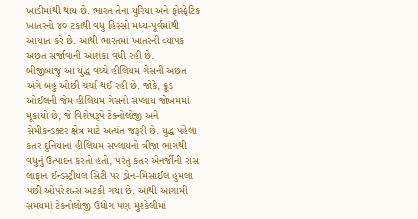ખાડીમાંથી થાય છે. ભારત તેના યુરિયા અને ફોસ્ફેટિક ખાતરનો ૪૦ ટકાથી વધુ હિસ્સો મધ્ય-પૂર્વમાંથી આયાત કરે છે. આથી ભારતમાં ખાતરની વ્યાપક અછત સર્જાવાની આશંકા વધી રહી છે.
બીજીબાજુ આ યુદ્ધ વચ્ચે હીલિયમ ગેસની અછત અંગે બહુ ઓછી ચર્ચા થઈ રહી છે. જોકે, ક્રૂડ ઓઈલની જેમ હીલિયમ ગેસનો સપ્લાય જોખમમાં મૂકાયો છે, જે વિશેષરૂપે ટેક્નોલોજી અને સેમીકન્ડક્ટર ક્ષેત્ર માટે અત્યંત જરૂરી છે. યુદ્ધ પહેલા કતર દુનિયાના હીલિયમ સપ્લાયનો ત્રીજા ભાગથી વધુનું ઉત્પાદન કરતો હતો, પરંતુ કતર એનર્જીની રાસ લાફાન ઈન્ડસ્ટ્રીયલ સિટી પર ડ્રોન-મિસાઈલ હુમલા પછી ઓપરેશન્સ અટકી ગયા છે. આથી આગામી સમયમાં ટેકનોલોજી ઉદ્યોગ પણ મુશ્કેલીમાં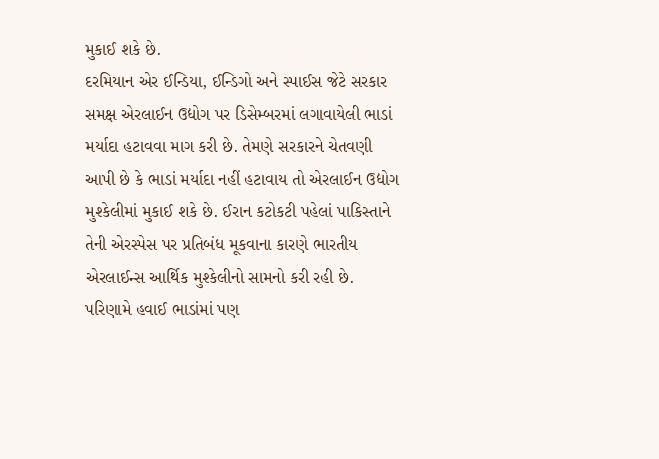મુકાઈ શકે છે.
દરમિયાન એર ઈન્ડિયા, ઈન્ડિગો અને સ્પાઈસ જેટે સરકાર સમક્ષ એરલાઈન ઉદ્યોગ પર ડિસેમ્બરમાં લગાવાયેલી ભાડાં મર્યાદા હટાવવા માગ કરી છે. તેમણે સરકારને ચેતવણી આપી છે કે ભાડાં મર્યાદા નહીં હટાવાય તો એરલાઈન ઉદ્યોગ મુશ્કેલીમાં મુકાઈ શકે છે. ઈરાન કટોકટી પહેલાં પાકિસ્તાને તેની એરસ્પેસ પર પ્રતિબંધ મૂકવાના કારણે ભારતીય એરલાઈન્સ આર્થિક મુશ્કેલીનો સામનો કરી રહી છે. પરિણામે હવાઈ ભાડાંમાં પણ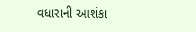વધારાની આશંકા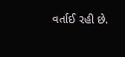વર્તાઈ રહી છે.